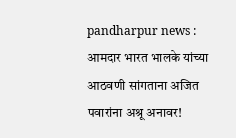pandharpur news : आमदार भारत भालके यांच्या आठवणी सांगताना अजित पवारांना अश्रू अनावर!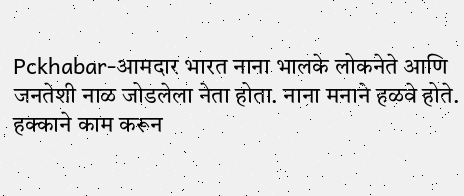Pckhabar-आमदार भारत नाना भालके लोकनेते आणि जनतेशी नाळ जोडलेला नेता होता. नाना मनाने हळवे होते. हक्काने काम करून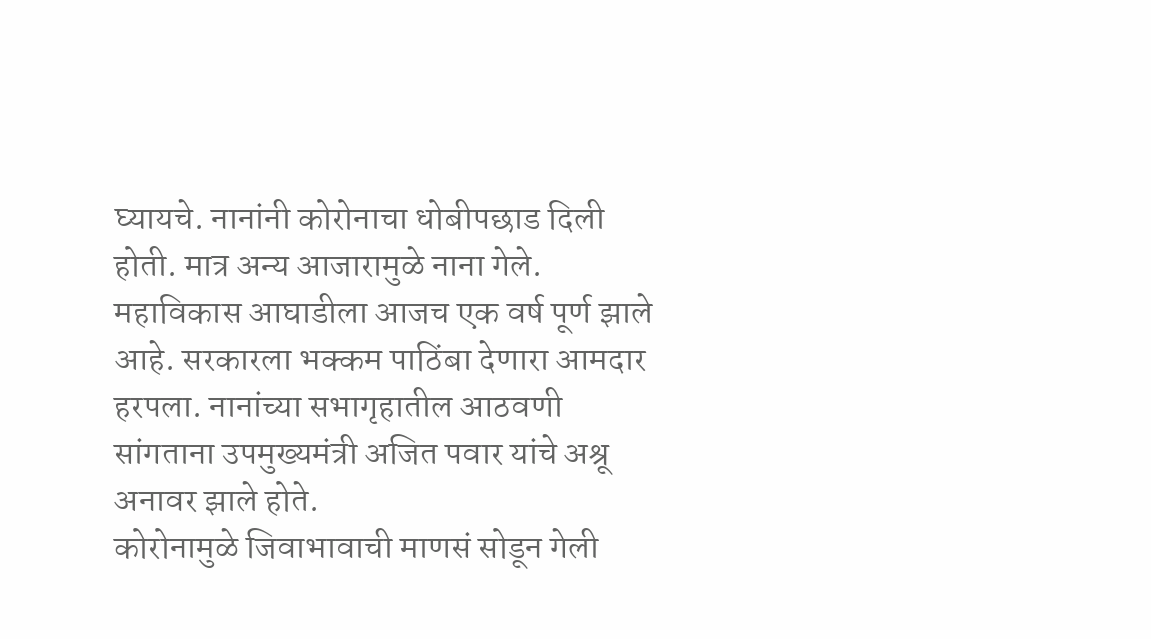घ्यायचे. नानांनी कोरोनाचा धोबीपछाड दिली होती. मात्र अन्य आजारामुळे नाना गेले. महाविकास आघाडीला आजच एक वर्ष पूर्ण झाले आहे. सरकारला भक्कम पाठिंबा देणारा आमदार हरपला. नानांच्या सभागृहातील आठवणी सांगताना उपमुख्यमंत्री अजित पवार यांचे अश्रू अनावर झाले होते.
कोरोनामुळे जिवाभावाची माणसं सोडून गेली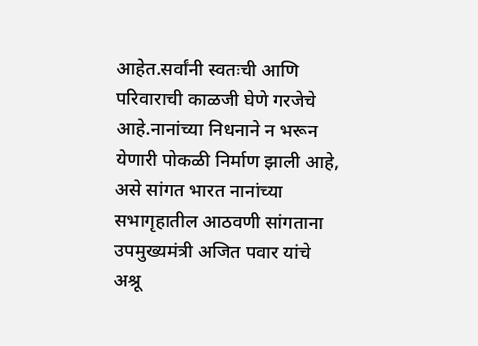आहेत.सर्वांनी स्वतःची आणि परिवाराची काळजी घेणे गरजेचे आहे.नानांच्या निधनाने न भरून येणारी पोकळी निर्माण झाली आहे, असे सांगत भारत नानांच्या सभागृहातील आठवणी सांगताना उपमुख्यमंत्री अजित पवार यांचे अश्रू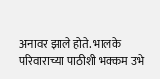अनावर झाले होते. भालके परिवाराच्या पाठीशी भक्कम उभे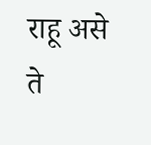राहू असे ते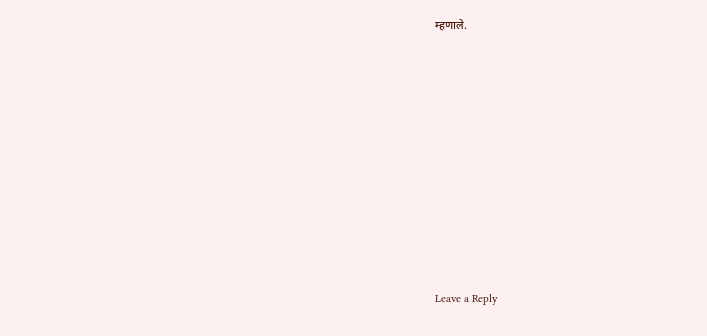म्हणाले.










Leave a Reply